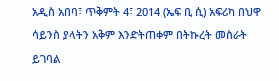አዲስ አበባ፣ ጥቅምት 4፣ 2014 (ኤፍ ቢ ሲ) አፍሪካ በህዋ ሳይንስ ያላትን አቅም እንድትጠቀም በትኩረት መስራት ይገባል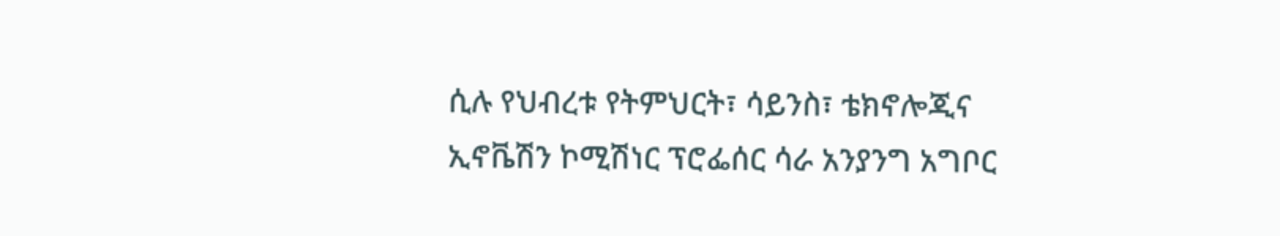ሲሉ የህብረቱ የትምህርት፣ ሳይንስ፣ ቴክኖሎጂና ኢኖቬሽን ኮሚሽነር ፕሮፌሰር ሳራ አንያንግ አግቦር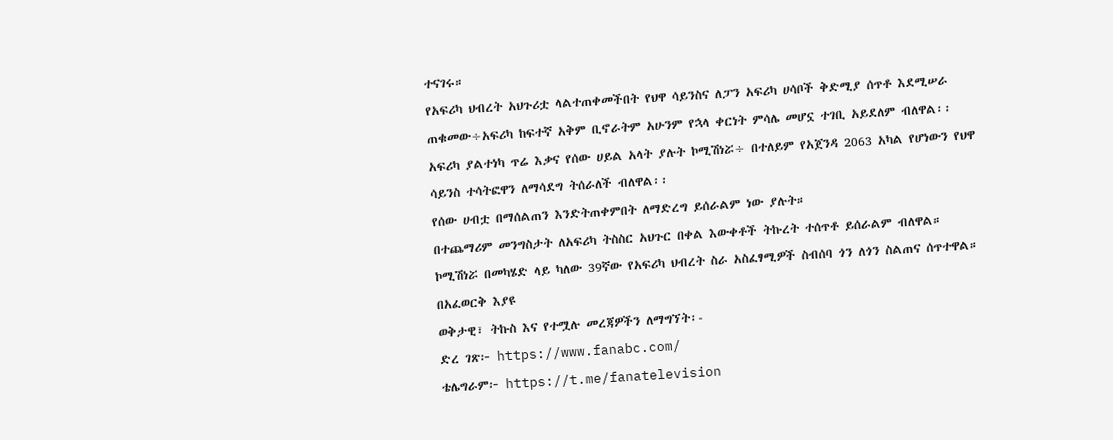ተናገሩ።
የአፍሪካ ህብረት አህጉሪቷ ላልተጠቀመችበት የህዋ ሳይንስና ለፓን አፍሪካ ሀሳቦች ቅድሚያ ሰጥቶ እደሚሠራ ጠቁመው÷አፍሪካ ከፍተኛ አቅም ቢኖራትም አሁንም የኋላ ቀርነት ምሳሌ መሆኗ ተገቢ አይደለም ብለዋል፡፡
አፍሪካ ያልተነካ ጥሬ እቃና የሰው ሀይል አላት ያሉት ኮሚሽነሯ÷ በተለይም የአጀንዳ 2063 አካል የሆነውን የህዋ ሳይንስ ተሳትፎዋን ለማሳደግ ትሰራለች ብለዋል፡፡
የሰው ሀብቷ በማሰልጠን እንድትጠቀምበት ለማድረግ ይሰራልም ነው ያሉት።
በተጨማሪም መንግስታት ለአፍሪካ ትስስር አህጉር በቀል እውቀቶች ትኩረት ተሰጥቶ ይሰራልም ብለዋል።
ኮሚሽነሯ በመካሄድ ላይ ካለው 39ኛው የአፍሪካ ህብረት ስራ አስፈፃሚዎች ስብሰባ ጎን ለጎን ስልጠና ሰጥተዋል።
በአፈወርቅ እያዩ
ወቅታዊ፣ ትኩስ እና የተሟሉ መረጃዎችን ለማግኘት፡-
ድረ ገጽ፦ https://www.fanabc.com/
ቴሌግራም፦ https://t.me/fanatelevision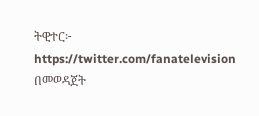ትዊተር፦ https://twitter.com/fanatelevision በመወዳጀት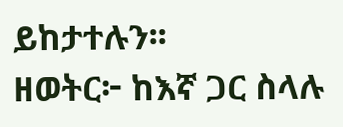ይከታተሉን፡፡
ዘወትር፦ ከእኛ ጋር ስላሉ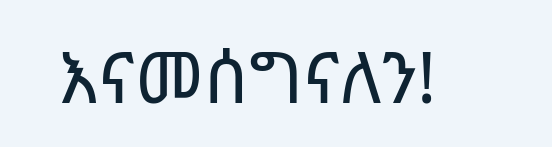እናመሰግናለን!